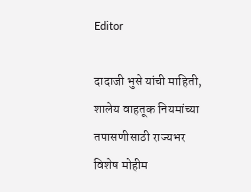Editor

दादाजी भुसे यांची माहिती, शालेय वाहतूक नियमांच्या तपासणीसाठी राज्यभर विशेष मोहीम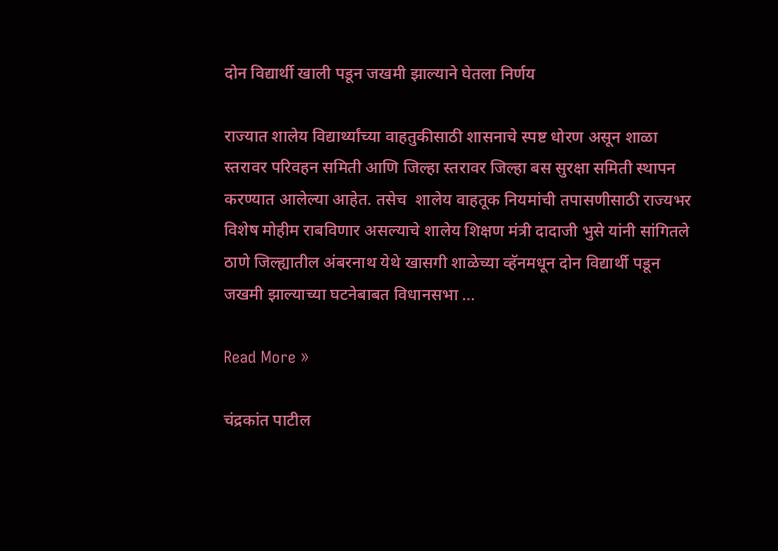दोन विद्यार्थी खाली पडून जखमी झाल्याने घेतला निर्णय

राज्यात शालेय विद्यार्थ्यांच्या वाहतुकीसाठी शासनाचे स्पष्ट धोरण असून शाळा स्तरावर परिवहन समिती आणि जिल्हा स्तरावर जिल्हा बस सुरक्षा समिती स्थापन करण्यात आलेल्या आहेत. तसेच  शालेय वाहतूक नियमांची तपासणीसाठी राज्यभर विशेष मोहीम राबविणार असल्याचे शालेय शिक्षण मंत्री दादाजी भुसे यांनी सांगितले ठाणे जिल्ह्यातील अंबरनाथ येथे खासगी शाळेच्या व्हॅनमधून दोन विद्यार्थी पडून जखमी झाल्याच्या घटनेबाबत विधानसभा …

Read More »

चंद्रकांत पाटील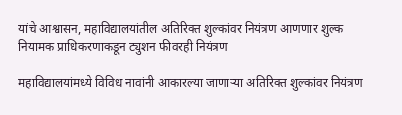यांचे आश्वासन, महाविद्यालयांतील अतिरिक्त शुल्कांवर नियंत्रण आणणार शुल्क नियामक प्राधिकरणाकडून ट्युशन फीवरही नियंत्रण

महाविद्यालयांमध्ये विविध नावांनी आकारल्या जाणाऱ्या अतिरिक्त शुल्कांवर नियंत्रण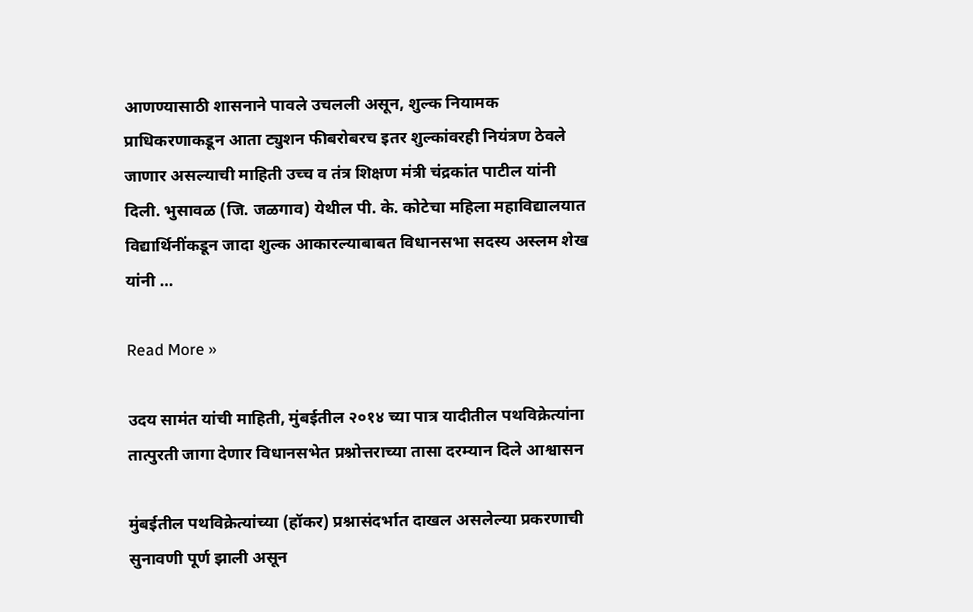आणण्यासाठी शासनाने पावले उचलली असून, शुल्क नियामक प्राधिकरणाकडून आता ट्युशन फीबरोबरच इतर शुल्कांवरही नियंत्रण ठेवले जाणार असल्याची माहिती उच्च व तंत्र शिक्षण मंत्री चंद्रकांत पाटील यांनी दिली. भुसावळ (जि. जळगाव) येथील पी. के. कोटेचा महिला महाविद्यालयात विद्यार्थिनींकडून जादा शुल्क आकारल्याबाबत विधानसभा सदस्य अस्लम शेख यांनी …

Read More »

उदय सामंत यांची माहिती, मुंबईतील २०१४ च्या पात्र यादीतील पथविक्रेत्यांना तात्पुरती जागा देणार विधानसभेत प्रश्नोत्तराच्या तासा दरम्यान दिले आश्वासन

मुंबईतील पथविक्रेत्यांच्या (हॉकर) प्रश्नासंदर्भात दाखल असलेल्या प्रकरणाची सुनावणी पूर्ण झाली असून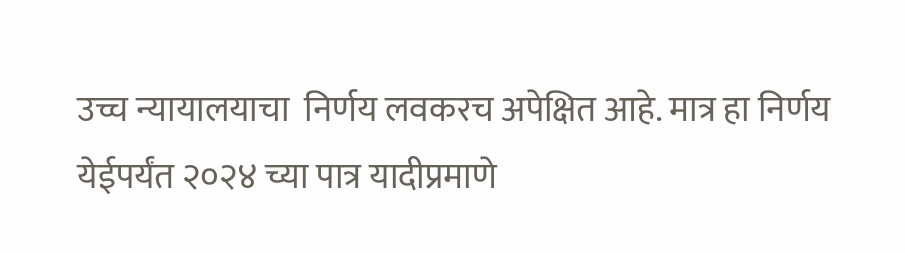उच्च न्यायालयाचा  निर्णय लवकरच अपेक्षित आहे. मात्र हा निर्णय येईपर्यंत २०२४ च्या पात्र यादीप्रमाणे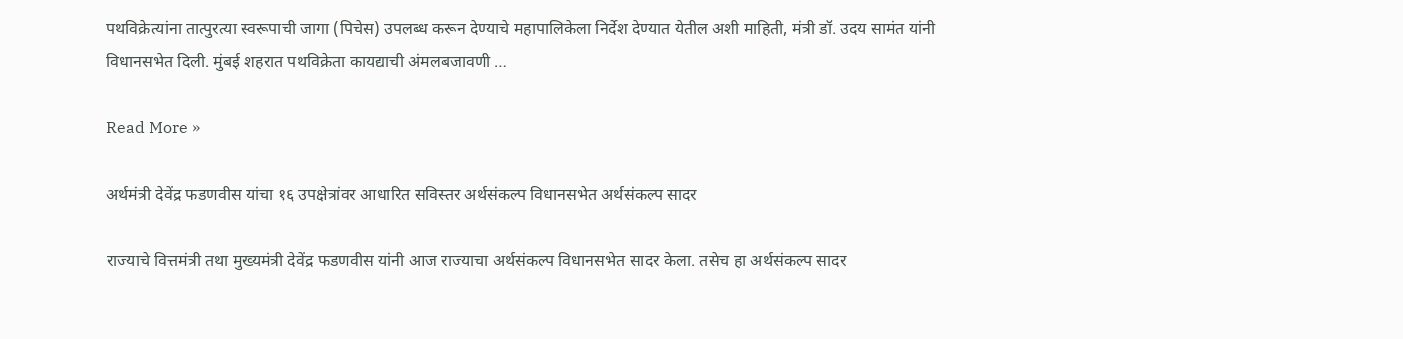पथविक्रेत्यांना तात्पुरत्या स्वरूपाची जागा (पिचेस) उपलब्ध करून देण्याचे महापालिकेला निर्देश देण्यात येतील अशी माहिती, मंत्री डॉ. उदय सामंत यांनी विधानसभेत दिली. मुंबई शहरात पथविक्रेता कायद्याची अंमलबजावणी …

Read More »

अर्थमंत्री देवेंद्र फडणवीस यांचा १६ उपक्षेत्रांवर आधारित सविस्तर अर्थसंकल्प विधानसभेत अर्थसंकल्प सादर

राज्याचे वित्तमंत्री तथा मुख्यमंत्री देवेंद्र फडणवीस यांनी आज राज्याचा अर्थसंकल्प विधानसभेत सादर केला. तसेच हा अर्थसंकल्प सादर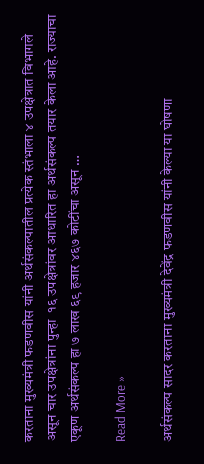करताना मुख्यमंत्री फडणवीस यांनी अर्थसंकल्पातील प्रत्येक स्तंभाला ४ उपक्षेत्रात विभागले असून चार उपक्षेत्रांना पुन्हा  १६ उपक्षेत्रांवर आधारित हा अर्थसंकल्प तयार केला आहे. राज्याचा एकूण अर्थसंकल्प हा ७ लाख ६९ हजार ४६७ कोटींचा असून …

Read More »

अर्थसंकल्प सादर करताना मुख्यमंत्री देवेंद्र फडणवीस यांनी केल्या या घोषणा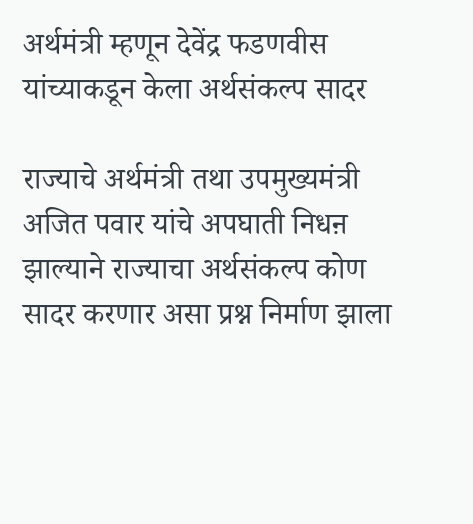अर्थमंत्री म्हणून देवेंद्र फडणवीस यांच्याकडून केला अर्थसंकल्प सादर

राज्याचे अर्थमंत्री तथा उपमुख्यमंत्री अजित पवार यांचे अपघाती निधऩ झाल्याने राज्याचा अर्थसंकल्प कोण सादर करणार असा प्रश्न निर्माण झाला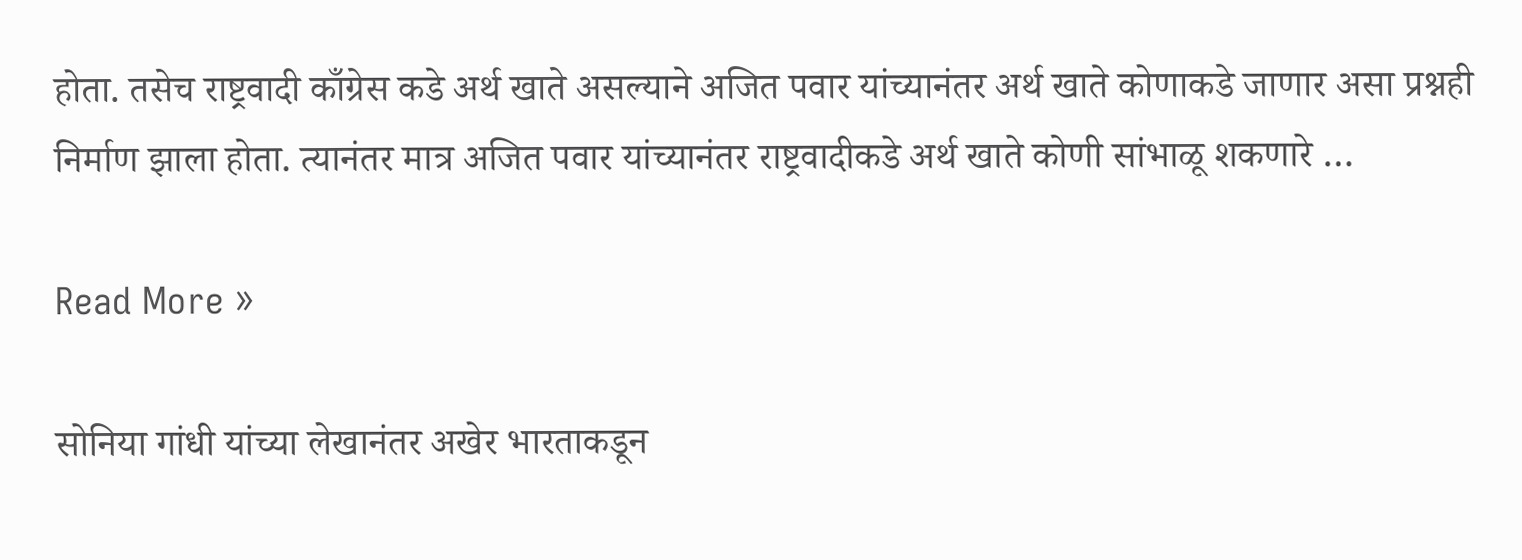होता. तसेच राष्ट्रवादी काँग्रेस कडे अर्थ खाते असल्याने अजित पवार यांच्यानंतर अर्थ खाते कोणाकडे जाणार असा प्रश्नही निर्माण झाला होता. त्यानंतर मात्र अजित पवार यांच्यानंतर राष्ट्रवादीकडे अर्थ खाते कोणी सांभाळू शकणारे …

Read More »

सोनिया गांधी यांच्या लेखानंतर अखेर भारताकडून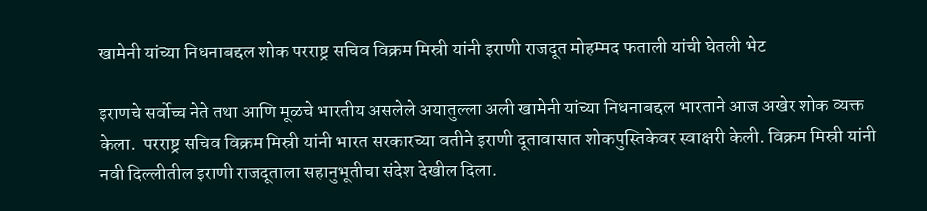खामेनी यांच्या निधनाबद्दल शोक परराष्ट्र सचिव विक्रम मिस्री यांनी इराणी राजदूत मोहम्मद फताली यांची घेतली भेट

इराणचे सर्वोच्च नेते तथा आणि मूळचे भारतीय असलेले अयातुल्ला अली खामेनी यांच्या निधनाबद्दल भारताने आज अखेर शोक व्यक्त केला.  परराष्ट्र सचिव विक्रम मिस्री यांनी भारत सरकारच्या वतीने इराणी दूतावासात शोकपुस्तिकेवर स्वाक्षरी केली. विक्रम मिस्री यांनी नवी दिल्लीतील इराणी राजदूताला सहानुभूतीचा संदेश देखील दिला.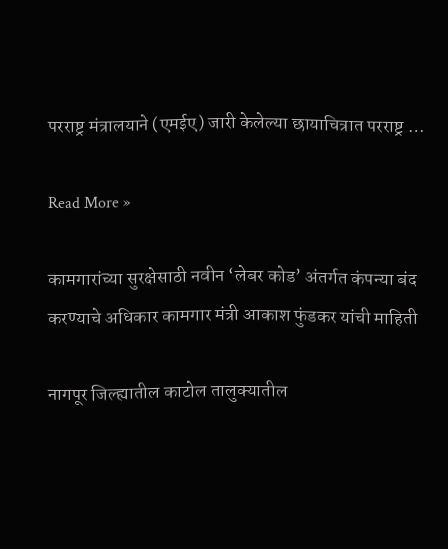परराष्ट्र मंत्रालयाने (एमईए) जारी केलेल्या छायाचित्रात परराष्ट्र …

Read More »

कामगारांच्या सुरक्षेसाठी नवीन ‘लेबर कोड’ अंतर्गत कंपन्या बंद करण्याचे अधिकार कामगार मंत्री आकाश फुंडकर यांची माहिती

नागपूर जिल्ह्यातील काटोल तालुक्यातील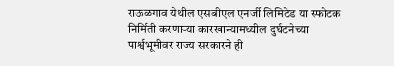राऊळगाव येथील एसबीएल एनर्जी लिमिटेड या स्फोटक निर्मिती करणाऱ्या कारखान्यामध्यील दुर्घटनेच्या पार्श्वभूमीवर राज्य सरकारने ही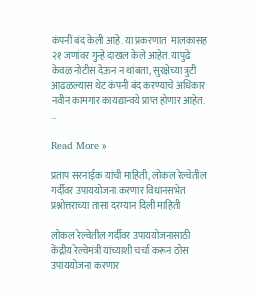कंपनी बंद केली आहे. या प्रकरणात  मालकासह २१ जणांवर गुन्हे दाखल केले आहेत. यापुढे केवळ नोटीस देऊन न थांबता, सुरक्षेच्या त्रुटी आढळल्यास थेट कंपनी बंद करण्याचे अधिकार नवीन कामगार कायद्यान्वये प्राप्त होणार आहेत. …

Read More »

प्रताप सरनाईक यांची माहिती, लोकल रेल्वेतील गर्दीवर उपाययोजना करणार विधानसभेत प्रश्नोत्तराच्या तासा दरम्यान दिली माहिती

लोकल रेल्वेतील गर्दीवर उपाययोजनासाठी केंद्रीय रेल्वेमंत्री यांच्याशी चर्चा करून ठोस उपाययोजना करणार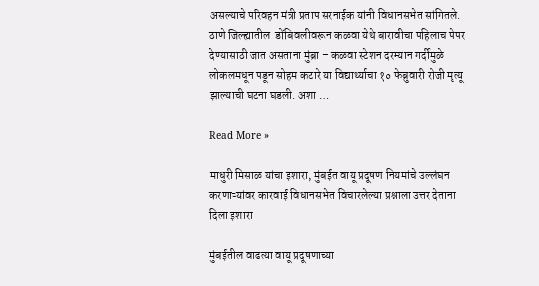असल्याचे परिवहन मंत्री प्रताप सरनाईक यांनी विधानसभेत सांगितले. ठाणे जिल्ह्यातील  डोंबिवलीवरून कळवा येथे बारावीचा पहिलाच पेपर देण्यासाठी जात असताना मुंब्रा – कळवा स्टेशन दरम्यान गर्दीमुळे लोकलमधून पडून सोहम कटारे या विद्यार्थ्याचा १० फेब्रुवारी रोजी मृत्यू झाल्याची घटना घडली. अशा …

Read More »

माधुरी मिसाळ यांचा इशारा, मुंबईत वायू प्रदूषण नियमांचे उल्लंघन करणाऱ्यांवर कारवाई विधानसभेत विचारलेल्या प्रश्नाला उत्तर देताना दिला इशारा

मुंबईतील वाढत्या वायू प्रदूषणाच्या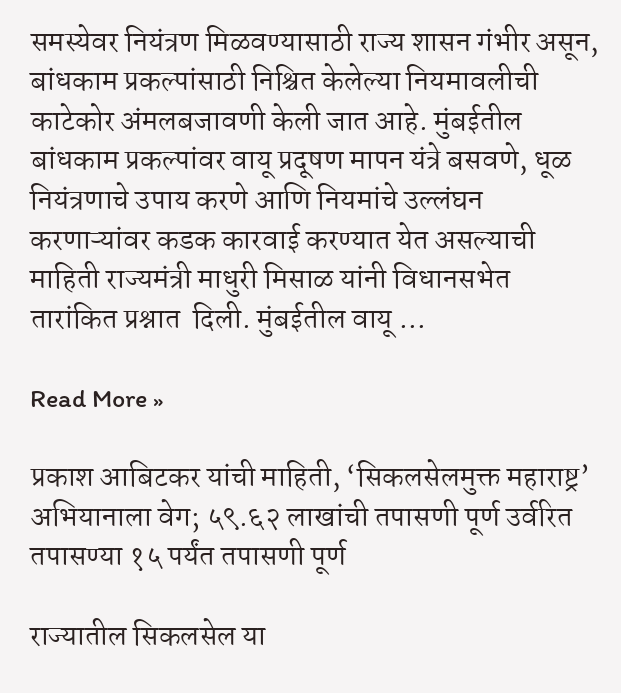समस्येवर नियंत्रण मिळवण्यासाठी राज्य शासन गंभीर असून, बांधकाम प्रकल्पांसाठी निश्चित केलेल्या नियमावलीची काटेकोर अंमलबजावणी केली जात आहे. मुंबईतील बांधकाम प्रकल्पांवर वायू प्रदूषण मापन यंत्रे बसवणे, धूळ नियंत्रणाचे उपाय करणे आणि नियमांचे उल्लंघन करणाऱ्यांवर कडक कारवाई करण्यात येत असल्याची माहिती राज्यमंत्री माधुरी मिसाळ यांनी विधानसभेत तारांकित प्रश्नात  दिली. मुंबईतील वायू …

Read More »

प्रकाश आबिटकर यांची माहिती, ‘सिकलसेलमुक्त महाराष्ट्र’ अभियानाला वेग; ५९.६२ लाखांची तपासणी पूर्ण उर्वरित तपासण्या १५ पर्यंत तपासणी पूर्ण

राज्यातील सिकलसेल या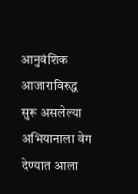आनुवंशिक आजाराविरुद्ध सुरू असलेल्या अभियानाला वेग देण्यात आला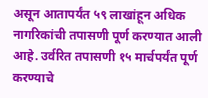असून आतापर्यंत ५९ लाखांहून अधिक नागरिकांची तपासणी पूर्ण करण्यात आली आहे. उर्वरित तपासणी १५ मार्चपर्यंत पूर्ण करण्याचे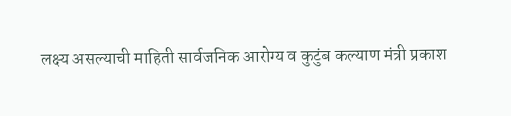लक्ष्य असल्याची माहिती सार्वजनिक आरोग्य व कुटुंब कल्याण मंत्री प्रकाश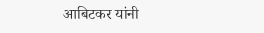आबिटकर यांनी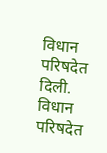विधान परिषदेत दिली. विधान परिषदेत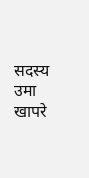सदस्य उमा खापरे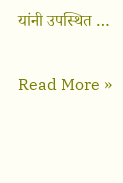यांनी उपस्थित …

Read More »